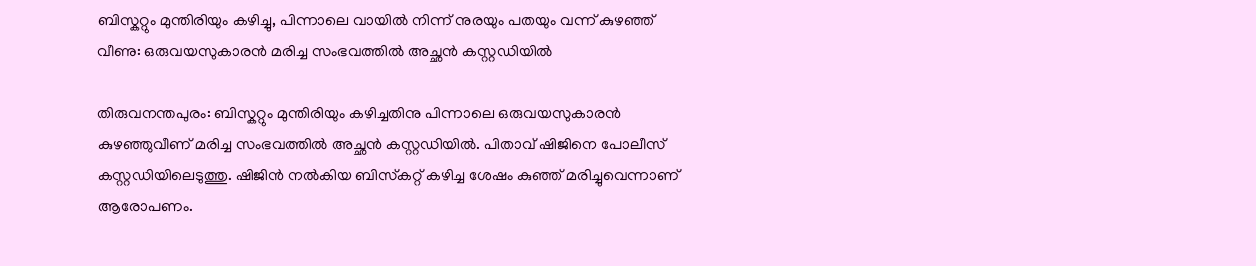ബിസ്കറ്റും മുന്തിരിയും കഴിച്ചു, പിന്നാലെ വായില്‍ നിന്ന് നുരയും പതയും വന്ന് കുഴഞ്ഞ് വീണു: ഒരുവയസുകാരൻ മരിച്ച സംഭവത്തിൽ അച്ഛൻ കസ്റ്റഡിയിൽ

തിരുവനന്തപുരം: ബിസ്കറ്റും മുന്തിരിയും കഴിച്ചതിനു പിന്നാലെ ഒരുവയസുകാരൻ കുഴഞ്ഞുവീണ് മരിച്ച സംഭവത്തിൽ അച്ഛൻ കസ്റ്റഡിയിൽ. പിതാവ് ഷിജിനെ പോലീസ് കസ്റ്റഡിയിലെടുത്തു. ഷിജിൻ നൽകിയ ബിസ്‌കറ്റ് കഴിച്ച ശേഷം കുഞ്ഞ് മരിച്ചുവെന്നാണ് ആരോപണം.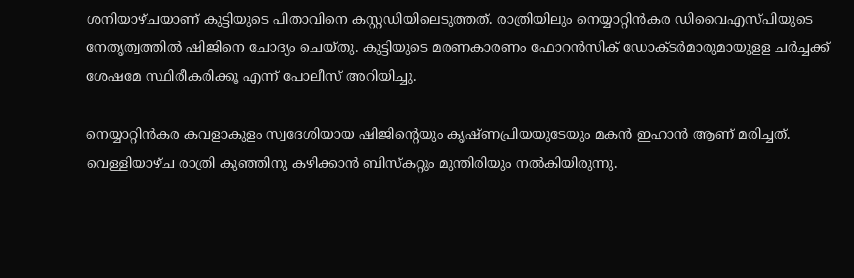ശനിയാഴ്ചയാണ് കുട്ടിയുടെ പിതാവിനെ കസ്റ്റഡിയിലെടുത്തത്. രാത്രിയിലും നെയ്യാറ്റിൻകര ഡിവൈഎസ്പിയുടെ നേതൃത്വത്തിൽ ഷിജിനെ ചോദ്യം ചെയ്തു. കുട്ടിയുടെ മരണകാരണം ഫോറൻസിക് ഡോക്‌ടർമാരുമായുളള ചർച്ചക്ക് ശേഷമേ സ്ഥിരീകരിക്കൂ എന്ന് പോലീസ് അറിയിച്ചു.

നെയ്യാറ്റിൻകര കവളാകുളം സ്വദേശിയായ ഷിജിന്‍റെയും കൃഷ്ണപ്രിയയുടേയും മകൻ ഇഹാൻ ആണ് മരിച്ചത്. വെള്ളിയാഴ്ച രാത്രി കുഞ്ഞിനു കഴിക്കാൻ ബിസ്കറ്റും മുന്തിരിയും നൽകിയിരുന്നു.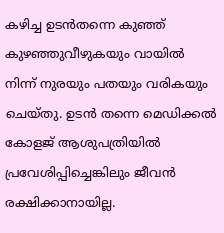കഴിച്ച ഉടൻതന്നെ കുഞ്ഞ് കുഴഞ്ഞുവീഴുകയും വായിൽ നിന്ന് നുരയും പതയും വരികയും ചെയ്തു. ഉടൻ തന്നെ മെഡിക്കൽ കോളജ് ആശുപത്രിയിൽ പ്രവേശിപ്പിച്ചെങ്കിലും ജീവൻ രക്ഷിക്കാനായില്ല.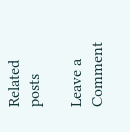Related posts

Leave a Comment